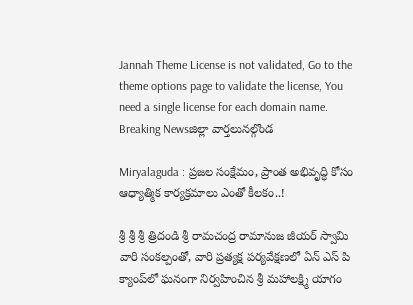Jannah Theme License is not validated, Go to the theme options page to validate the license, You need a single license for each domain name.
Breaking Newsజిల్లా వార్తలునల్గొండ

Miryalaguda : ప్రజల సంక్షేమం, ప్రాంత అభివృద్ధి కోసం ఆధ్యాత్మిక కార్యక్రమాలు ఎంతో కీలకం..!

శ్రీ శ్రీ శ్రీ త్రిదండి శ్రీ రామచంద్ర రామానుజ జీయర్ స్వామి వారి సంకల్పంతో, వారి ప్రత్యక్ష పర్యవేక్షణలో ఏన్ ఎస్ పి క్యాంప్‌లో ఘనంగా నిర్వహించిన శ్రీ మహాలక్ష్మి యాగం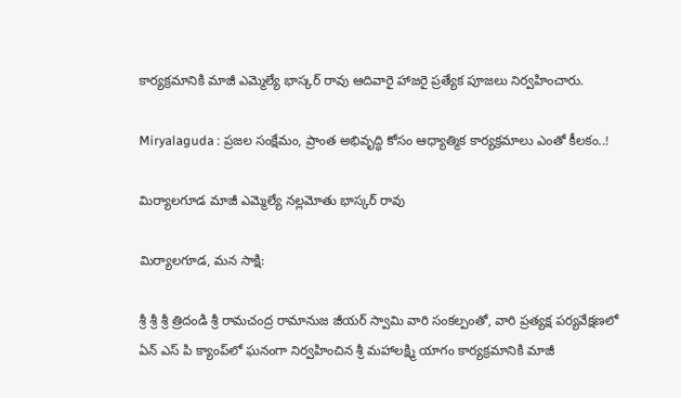కార్యక్రమానికి మాజీ ఎమ్మెల్యే భాస్కర్ రావు ఆదివారై హాజరై ప్రత్యేక పూజలు నిర్వహించారు.

Miryalaguda : ప్రజల సంక్షేమం, ప్రాంత అభివృద్ధి కోసం ఆధ్యాత్మిక కార్యక్రమాలు ఎంతో కీలకం..!

మిర్యాలగూడ మాజీ ఎమ్మెల్యే నల్లమోతు భాస్కర్ రావు

మిర్యాలగూడ, మన సాక్షి:

శ్రీ శ్రీ శ్రీ త్రిదండి శ్రీ రామచంద్ర రామానుజ జీయర్ స్వామి వారి సంకల్పంతో, వారి ప్రత్యక్ష పర్యవేక్షణలో ఏన్ ఎస్ పి క్యాంప్‌లో ఘనంగా నిర్వహించిన శ్రీ మహాలక్ష్మి యాగం కార్యక్రమానికి మాజీ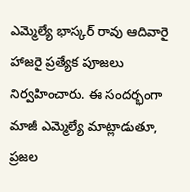ఎమ్మెల్యే భాస్కర్ రావు ఆదివారై హాజరై ప్రత్యేక పూజలు నిర్వహించారు. ఈ సందర్భంగా మాజీ ఎమ్మెల్యే మాట్లాడుతూ, ప్రజల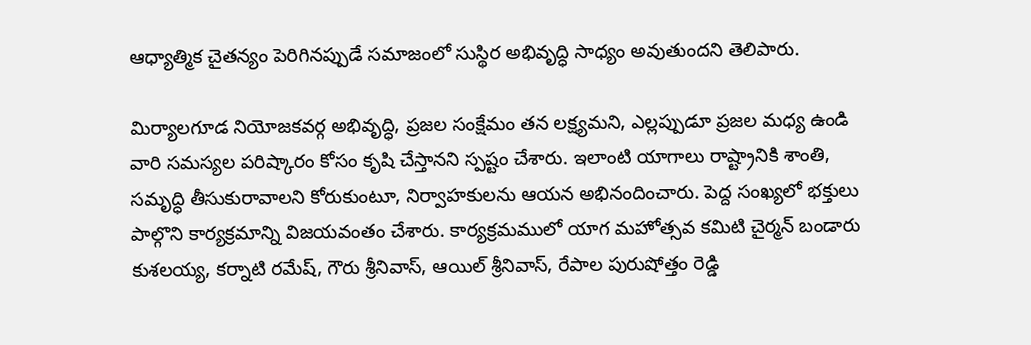ఆధ్యాత్మిక చైతన్యం పెరిగినప్పుడే సమాజంలో సుస్థిర అభివృద్ధి సాధ్యం అవుతుందని తెలిపారు.

మిర్యాలగూడ నియోజకవర్గ అభివృద్ధి, ప్రజల సంక్షేమం తన లక్ష్యమని, ఎల్లప్పుడూ ప్రజల మధ్య ఉండి వారి సమస్యల పరిష్కారం కోసం కృషి చేస్తానని స్పష్టం చేశారు. ఇలాంటి యాగాలు రాష్ట్రానికి శాంతి, సమృద్ధి తీసుకురావాలని కోరుకుంటూ, నిర్వాహకులను ఆయన అభినందించారు. పెద్ద సంఖ్యలో భక్తులు పాల్గొని కార్యక్రమాన్ని విజయవంతం చేశారు. కార్యక్రమములో యాగ మహోత్సవ కమిటి చైర్మన్ బండారు కుశలయ్య, కర్నాటి రమేష్, గౌరు శ్రీనివాస్, ఆయిల్ శ్రీనివాస్, రేపాల పురుషోత్తం రెడ్డి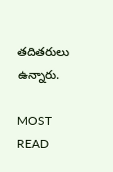తదితరులు ఉన్నారు.

MOST READ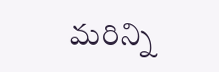మరిన్ని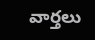వార్తలు